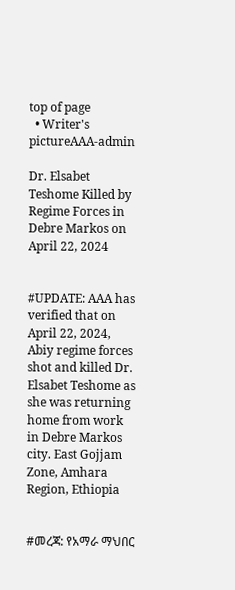top of page
  • Writer's pictureAAA-admin

Dr. Elsabet Teshome Killed by Regime Forces in Debre Markos on April 22, 2024


#UPDATE: AAA has verified that on April 22, 2024, Abiy regime forces shot and killed Dr. Elsabet Teshome as she was returning home from work in Debre Markos city. East Gojjam Zone, Amhara Region, Ethiopia


#መረጃ: የአማራ ማህበር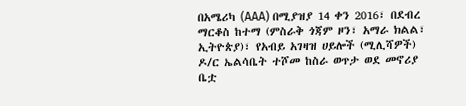በአሜሪካ (AAA) በሚያዝያ 14 ቀን 2016፣ በደብረ ማርቆስ ከተማ (ምስራቅ ጎጃም ዞን፣ አማራ ክልል፣ ኢትዮጵያ)፣ የአብይ አገዛዝ ሀይሎች (ሚሊሻዎች) ዶ/ር ኤልሳቤት ተሾመ ከስራ ወጥታ ወደ መኖሪያ ቤቷ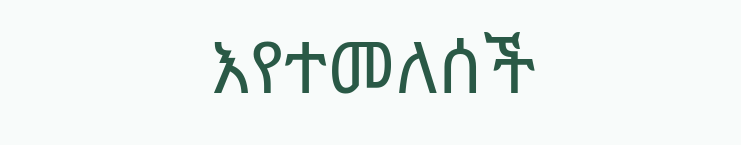እየተመለሰች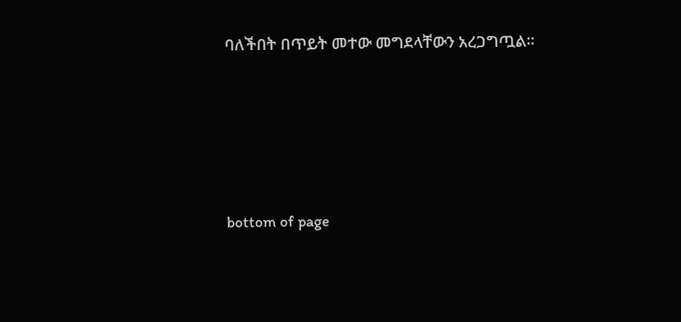ባለችበት በጥይት መተው መግደላቸውን አረጋግጧል።





bottom of page